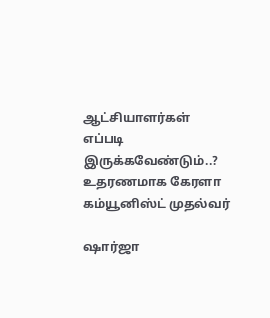ஆட்சியாளர்கள் எப்படி இருக்கவேண்டும்..? உதரணமாக கேரளா கம்யூனிஸ்ட் முதல்வர்

ஷார்ஜா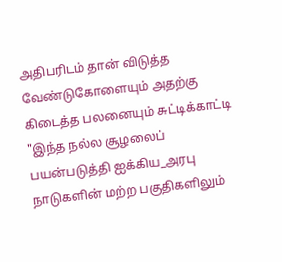அதிபரிடம் தான் விடுத்த வேண்டுகோளையும் அதற்கு கிடைத்த பலனையும் சுட்டிக்காட்டி "இந்த நல்ல சூழலைப் பயன்படுத்தி ஐக்கிய_அரபு நாடுகளின் மற்ற பகுதிகளிலும்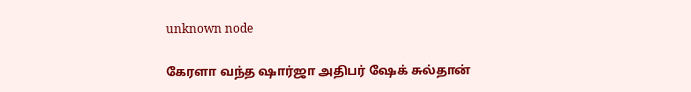unknown node

கேரளா வந்த ஷார்ஜா அதிபர் ஷேக் சுல்தான்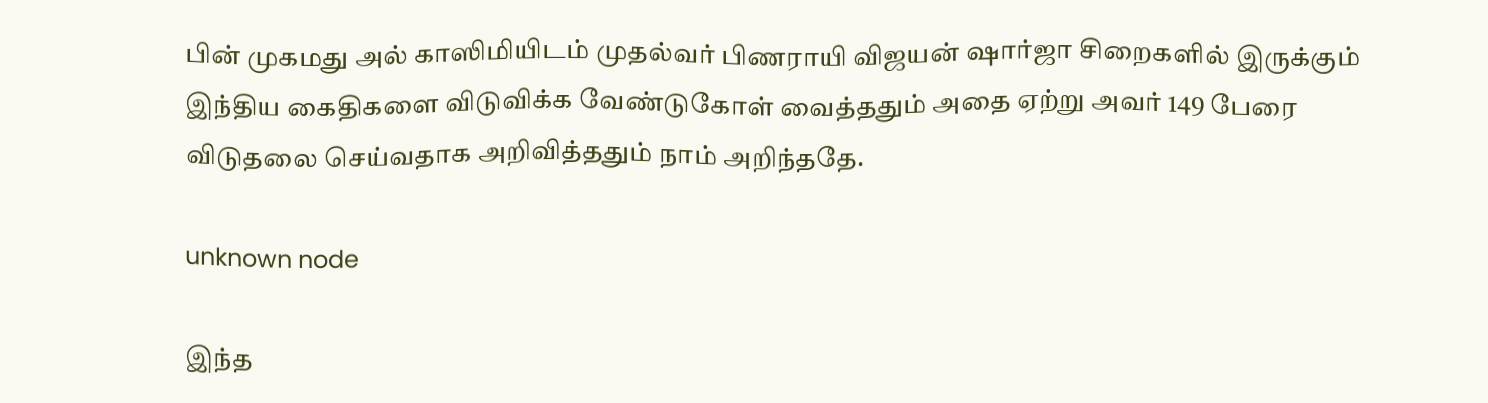பின் முகமது அல் காஸிமியிடம் முதல்வர் பிணராயி விஜயன் ஷார்ஜா சிறைகளில் இருக்கும் இந்திய கைதிகளை விடுவிக்க வேண்டுகோள் வைத்ததும் அதை ஏற்று அவர் 149 பேரை விடுதலை செய்வதாக அறிவித்ததும் நாம் அறிந்ததே.

unknown node

இந்த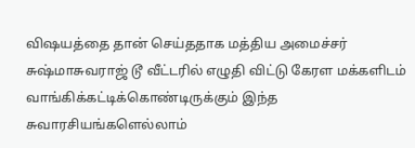விஷயத்தை தான் செய்ததாக மத்திய அமைச்சர் சுஷ்மாசுவராஜ் டூ வீட்டரில் எழுதி விட்டு கேரள மக்களிடம் வாங்கிக்கட்டிக்கொண்டிருக்கும் இந்த சுவாரசியங்களெல்லாம்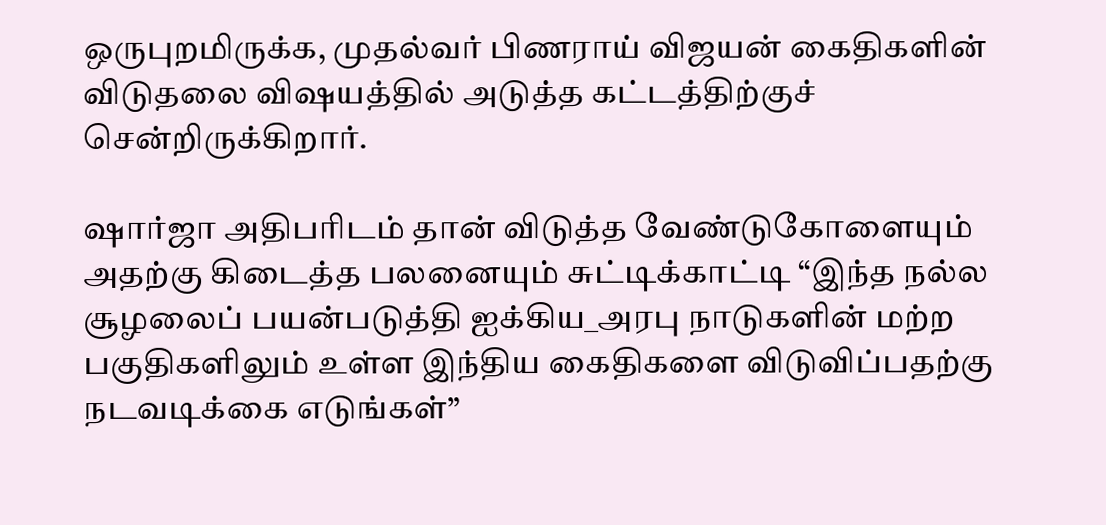ஒருபுறமிருக்க, முதல்வர் பிணராய் விஜயன் கைதிகளின் விடுதலை விஷயத்தில் அடுத்த கட்டத்திற்குச் சென்றிருக்கிறார்.

ஷார்ஜா அதிபரிடம் தான் விடுத்த வேண்டுகோளையும் அதற்கு கிடைத்த பலனையும் சுட்டிக்காட்டி “இந்த நல்ல சூழலைப் பயன்படுத்தி ஐக்கிய_அரபு நாடுகளின் மற்ற பகுதிகளிலும் உள்ள இந்திய கைதிகளை விடுவிப்பதற்கு நடவடிக்கை எடுங்கள்”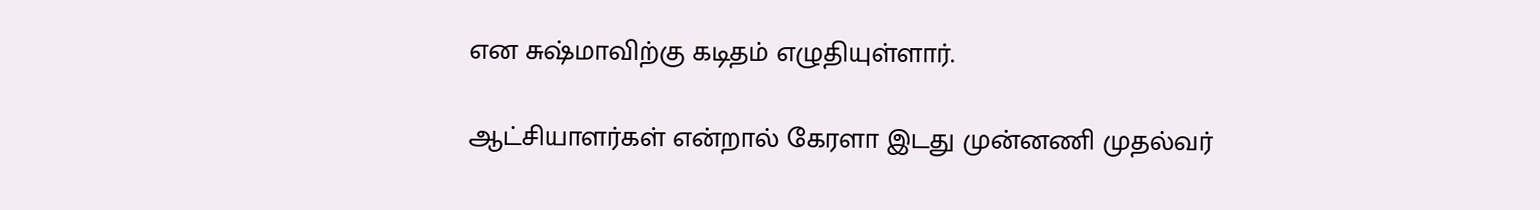என சுஷ்மாவிற்கு கடிதம் எழுதியுள்ளார்.

ஆட்சியாளர்கள் என்றால் கேரளா இடது முன்னணி முதல்வர்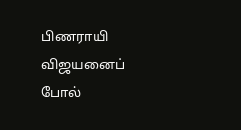பிணராயி விஜயனைப் போல்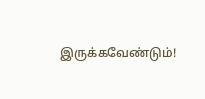இருக்கவேண்டும்!